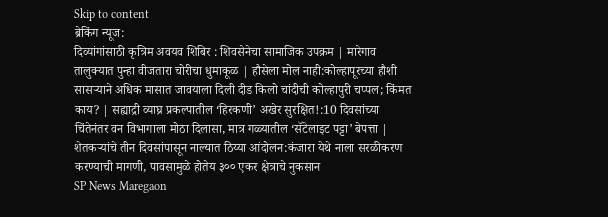Skip to content
ब्रेकिंग न्यूज:
दिव्यांगांसाठी कृत्रिम अवयव शिबिर : शिवसेनेचा सामाजिक उपक्रम | मारेगाव तालुक्यात पुन्हा वीजतारा चोरीचा धुमाकूळ | हौसेला मोल नाही:कोल्हापूरच्या हौशी सासऱ्याने अधिक मासात जावयाला दिली दीड किलो चांदीची कोल्हापुरी चप्पल; किंमत काय? | सह्याद्री व्याघ्र प्रकल्पातील ‘हिरकणी’ अखेर सुरक्षित!:10 दिवसांच्या चिंतेनंतर वन विभागाला मोठा दिलासा, मात्र गळ्यातील ‘सॅटेलाइट पट्टा’ बेपत्ता | शेतकऱ्यांचे तीन दिवसांपासून नाल्यात ठिय्या आंदोलन:कंजारा येथे नाला सरळीकरण करण्याची मागणी, पावसामुळे होतेय ३०० एकर क्षेत्राचे नुकसान
SP News Maregaon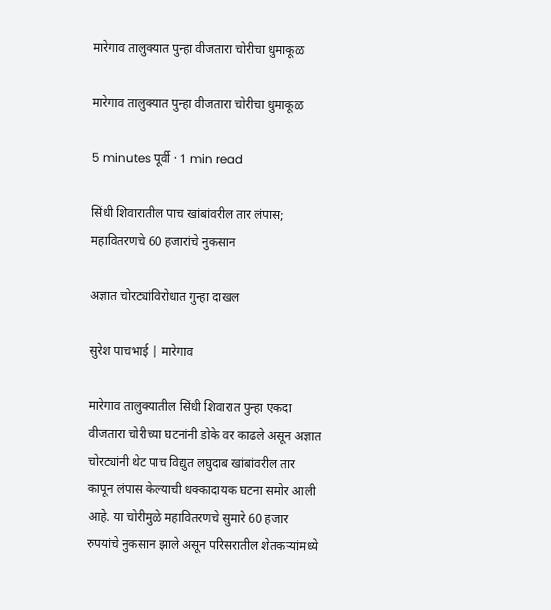मारेगाव तालुक्यात पुन्हा वीजतारा चोरीचा धुमाकूळ

मारेगाव तालुक्यात पुन्हा वीजतारा चोरीचा धुमाकूळ

5 minutes पूर्वी · 1 min read

सिंधी शिवारातील पाच खांबांवरील तार लंपास; महावितरणचे 60 हजारांचे नुकसान

अज्ञात चोरट्यांविरोधात गुन्हा दाखल

सुरेश पाचभाई | मारेगाव

मारेगाव तालुक्यातील सिंधी शिवारात पुन्हा एकदा वीजतारा चोरीच्या घटनांनी डोके वर काढले असून अज्ञात चोरट्यांनी थेट पाच विद्युत लघुदाब खांबांवरील तार कापून लंपास केल्याची धक्कादायक घटना समोर आली आहे. या चोरीमुळे महावितरणचे सुमारे 60 हजार रुपयांचे नुकसान झाले असून परिसरातील शेतकऱ्यांमध्ये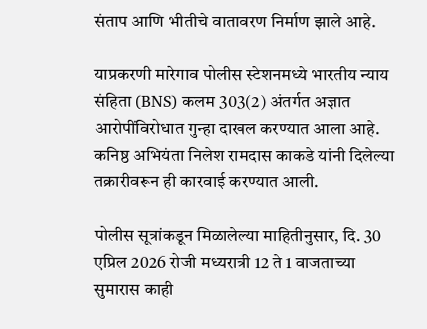संताप आणि भीतीचे वातावरण निर्माण झाले आहे.

याप्रकरणी मारेगाव पोलीस स्टेशनमध्ये भारतीय न्याय संहिता (BNS) कलम 303(2) अंतर्गत अज्ञात आरोपींविरोधात गुन्हा दाखल करण्यात आला आहे. कनिष्ठ अभियंता निलेश रामदास काकडे यांनी दिलेल्या तक्रारीवरून ही कारवाई करण्यात आली.

पोलीस सूत्रांकडून मिळालेल्या माहितीनुसार, दि. 30 एप्रिल 2026 रोजी मध्यरात्री 12 ते 1 वाजताच्या सुमारास काही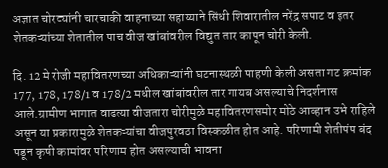अज्ञात चोरट्यांनी चारचाकी वाहनाच्या सहाय्याने सिंधी शिवारातील नरेंद्र सपाट व इतर शेतकऱ्यांच्या शेतातील पाच वीज खांबांवरील विद्युत तार कापून चोरी केली.

दि. 12 मे रोजी महावितरणच्या अधिकाऱ्यांनी घटनास्थळी पाहणी केली असता गट क्रमांक 177, 178, 178/1 व 178/2 मधील खांबांवरील तार गायब असल्याचे निदर्शनास आले.ग्रामीण भागात वाढत्या वीजतारा चोरीमुळे महावितरणसमोर मोठे आव्हान उभे राहिले असून या प्रकारामुळे शेतकऱ्यांचा वीजपुरवठा विस्कळीत होत आहे. परिणामी शेतीपंप बंद पडून कृषी कामांवर परिणाम होत असल्याची भावना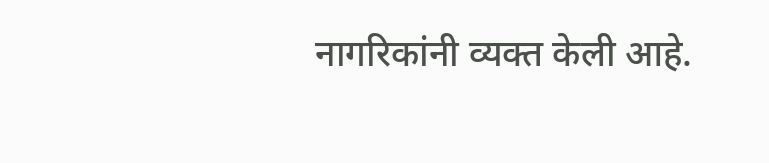नागरिकांनी व्यक्त केली आहे.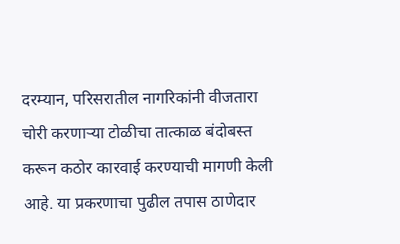दरम्यान, परिसरातील नागरिकांनी वीजतारा चोरी करणाऱ्या टोळीचा तात्काळ बंदोबस्त करून कठोर कारवाई करण्याची मागणी केली आहे. या प्रकरणाचा पुढील तपास ठाणेदार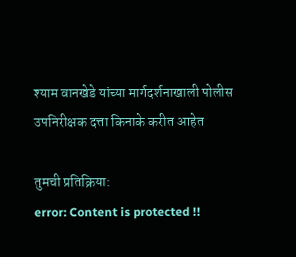श्याम वानखेडे यांच्या मार्गदर्शनाखाली पोलीस उपनिरीक्षक दत्ता किनाके करीत आहेत

तुमची प्रतिक्रिया:
error: Content is protected !!